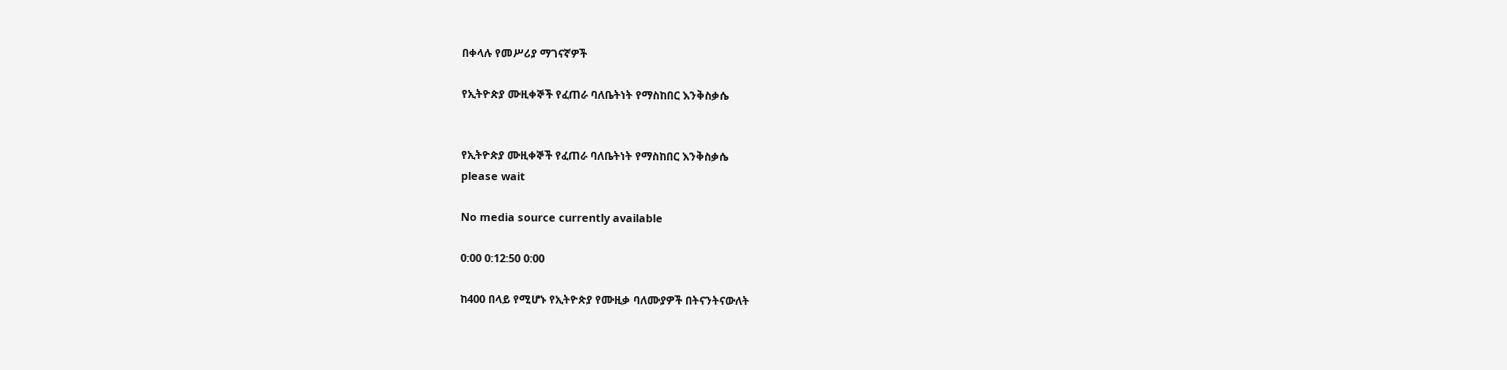በቀላሉ የመሥሪያ ማገናኛዎች

የኢትዮጵያ ሙዚቀኞች የፈጠራ ባለቤትነት የማስከበር እንቅስቃሴ


የኢትዮጵያ ሙዚቀኞች የፈጠራ ባለቤትነት የማስከበር እንቅስቃሴ
please wait

No media source currently available

0:00 0:12:50 0:00

ከ400 በላይ የሚሆኑ የኢትዮጵያ የሙዚቃ ባለሙያዎች በትናንትናውለት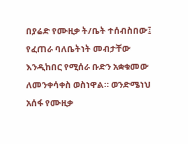በያሬድ የሙዚቃ ት/ቤት ተሰብስበው፤ የፈጠራ ባለቤትነት መብታቸው እንዲከበር የሚሰራ ቡድን አቋቁመው ለመንቀሳቀስ ወስነዋል። ወንድሜነህ አሰፋ የሙዚቃ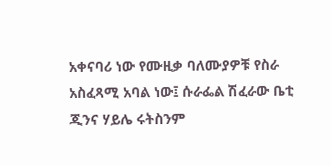አቀናባሪ ነው የሙዚቃ ባለሙያዎቹ የስራ አስፈጻሚ አባል ነው፤ ሱራፌል ሽፈራው ቤቲ ጂንና ሃይሌ ሩትስንም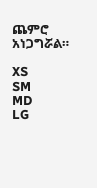ጨምሮ አነጋግሯል።

XS
SM
MD
LG